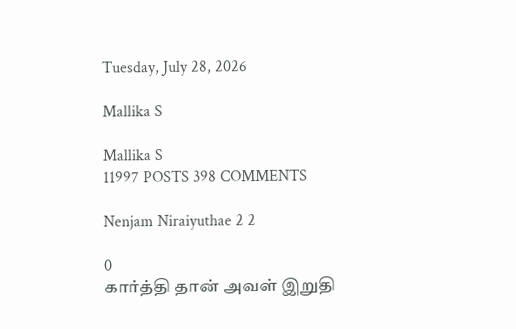Tuesday, July 28, 2026

Mallika S

Mallika S
11997 POSTS 398 COMMENTS

Nenjam Niraiyuthae 2 2

0
கார்த்தி தான் அவள் இறுதி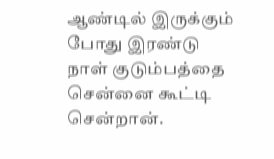ஆண்டில் இருக்கும் போது இரண்டு நாள் குடும்பத்தை சென்னை கூட்டி சென்றான்.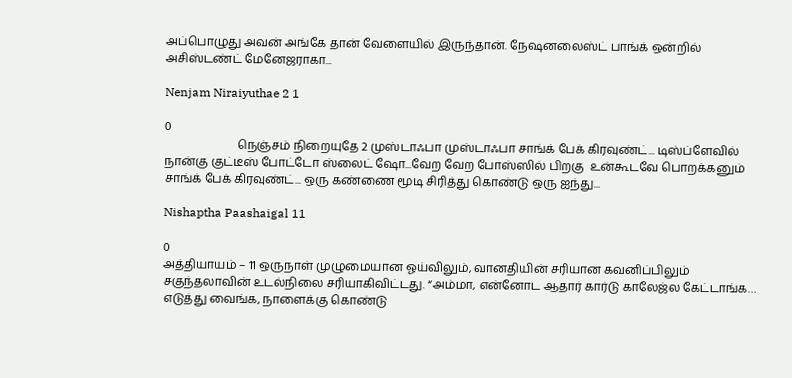அப்பொழுது அவன் அங்கே தான் வேளையில் இருந்தான். நேஷனலைஸ்ட் பாங்க் ஒன்றில் அசிஸ்டண்ட் மேனேஜராகா...

Nenjam Niraiyuthae 2 1

0
                         நெஞ்சம் நிறையுதே 2 முஸ்டாஃபா முஸ்டாஃபா சாங்க் பேக் கிரவுண்ட்... டிஸ்ப்ளேவில் நான்கு குட்டீஸ் போட்டோ ஸ்லைட் ஷோ...வேற வேற போஸ்ஸில் பிறகு  உன்கூடவே பொறக்கனும் சாங்க் பேக் கிரவுண்ட்... ஒரு கண்ணை மூடி சிரித்து கொண்டு ஒரு ஐந்து...

Nishaptha Paashaigal 11

0
அத்தியாயம் – 11 ஒருநாள் முழுமையான ஓய்விலும், வானதியின் சரியான கவனிப்பிலும் சகுந்தலாவின் உடல்நிலை சரியாகிவிட்டது. “அம்மா, என்னோட ஆதார் கார்டு காலேஜ்ல கேட்டாங்க… எடுத்து வைங்க, நாளைக்கு கொண்டு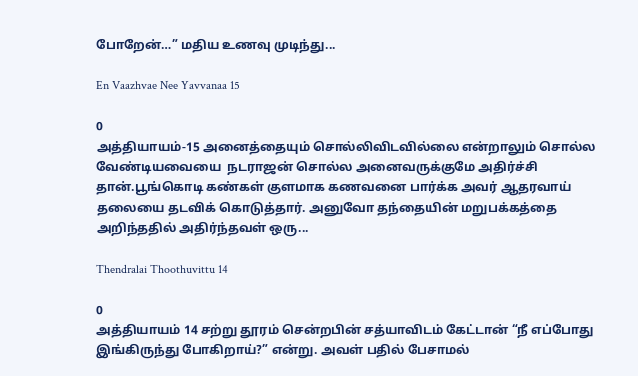போறேன்…” மதிய உணவு முடிந்து...

En Vaazhvae Nee Yavvanaa 15

0
அத்தியாயம்-15 அனைத்தையும் சொல்லிவிடவில்லை என்றாலும் சொல்ல வேண்டியவையை  நடராஜன் சொல்ல அனைவருக்குமே அதிர்ச்சி தான்.பூங்கொடி கண்கள் குளமாக கணவனை பார்க்க அவர் ஆதரவாய் தலையை தடவிக் கொடுத்தார். அனுவோ தந்தையின் மறுபக்கத்தை அறிந்ததில் அதிர்ந்தவள் ஒரு...

Thendralai Thoothuvittu 14

0
அத்தியாயம் 14 சற்று தூரம் சென்றபின் சத்யாவிடம் கேட்டான் “நீ எப்போது இங்கிருந்து போகிறாய்?” என்று. அவள் பதில் பேசாமல்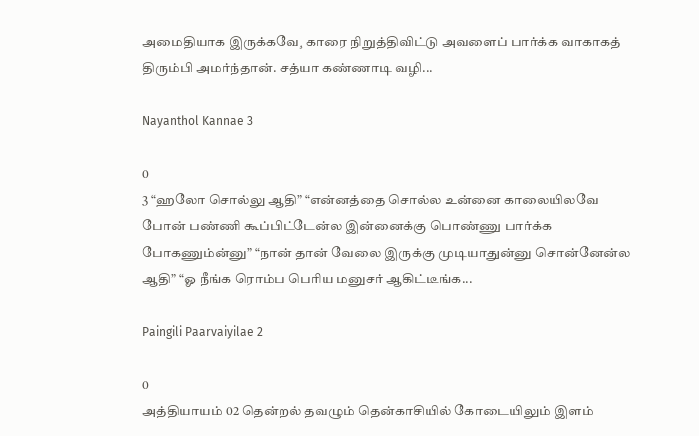அமைதியாக இருக்கவே¸ காரை நிறுத்திவிட்டு அவளைப் பார்க்க வாகாகத் திரும்பி அமர்ந்தான். சத்யா கண்ணாடி வழி...

Nayanthol Kannae 3

0
3 “ஹலோ சொல்லு ஆதி” “என்னத்தை சொல்ல உன்னை காலையிலவே போன் பண்ணி கூப்பிட்டேன்ல இன்னைக்கு பொண்ணு பார்க்க போகணும்ன்னு” “நான் தான் வேலை இருக்கு முடியாதுன்னு சொன்னேன்ல ஆதி” “ஓ நீங்க ரொம்ப பெரிய மனுசர் ஆகிட்டீங்க...

Paingili Paarvaiyilae 2

0
அத்தியாயம் 02 தென்றல் தவழும் தென்காசியில் கோடையிலும் இளம்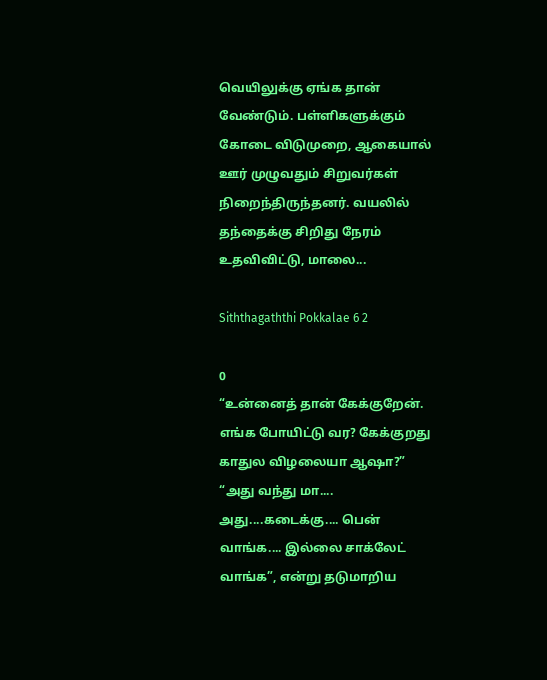வெயிலுக்கு ஏங்க தான் வேண்டும். பள்ளிகளுக்கும் கோடை விடுமுறை, ஆகையால் ஊர் முழுவதும் சிறுவர்கள் நிறைந்திருந்தனர். வயலில் தந்தைக்கு சிறிது நேரம் உதவிவிட்டு, மாலை...

Siththagaththi Pokkalae 6 2

0
“உன்னைத் தான் கேக்குறேன். எங்க போயிட்டு வர? கேக்குறது காதுல விழலையா ஆஷா?” “அது வந்து மா.... அது....கடைக்கு.... பென் வாங்க.... இல்லை சாக்லேட் வாங்க”, என்று தடுமாறிய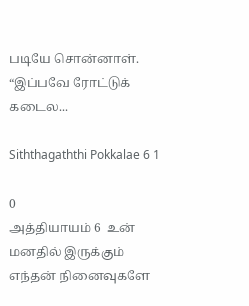படியே சொன்னாள்.  “இப்பவே ரோட்டுக் கடைல...

Siththagaththi Pokkalae 6 1

0
அத்தியாயம் 6  உன் மனதில் இருக்கும் எந்தன் நினைவுகளே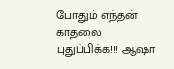போதும் எந்தன் காதலை புதுப்பிக்க!!! ஆஷா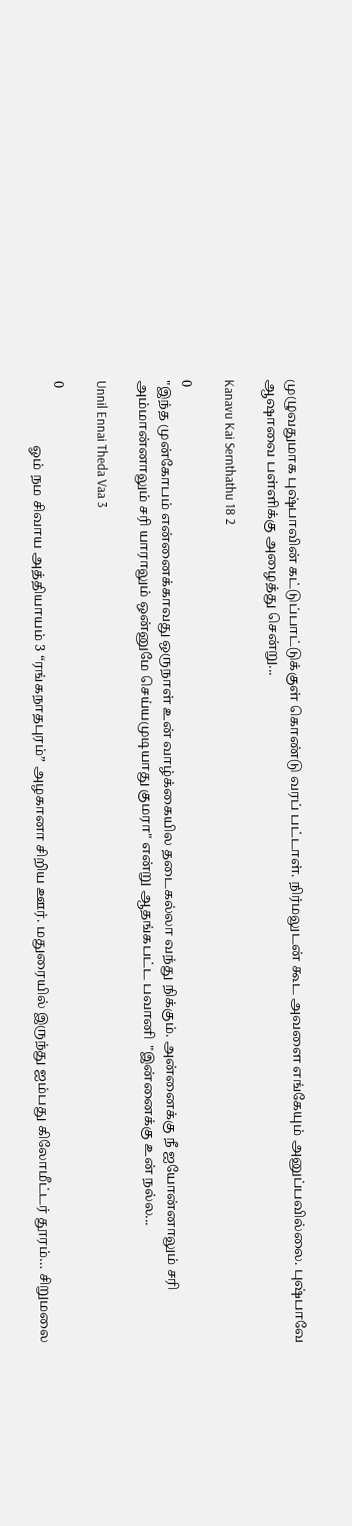முழுவதுமாக புஷ்பாவின் கட்டுப்பாட்டுக்குள் கொண்டு வரப் பட்டாள். நிர்மலுடன் கூட அவளை எங்கேயும் அனுப்பவில்லை. புஷ்பாவே ஆஷாவை பள்ளிக்கு அழைத்து சென்று...

Kanavu Kai Sernthathu 18 2

0
"இந்த முன்கோபம் என்னைக்காவது ஒருநாள் உன் வாழ்க்கையில தடைகல்லா வந்து நிக்கும். அன்னைக்கு நீ ஐயோன்னாலும் சரி அம்மான்னாலும் சரி யாராலும் ஒன்னுமே செய்யமுடியாது குமரா" என்று ஆதங்கபட்ட பவானி  "இன்னைக்கு உன் நல்ல...

Unnil Ennai Theda Vaa 3

0
                   ஓம் நம சிவாய அத்தியாயம் 3 “ரங்கநாதபுரம்” அழகானா சிறிய ஊர். மதுரையில் இருந்து ஐம்பது கிலோமீட்டர் தூரம்… சிறுமலை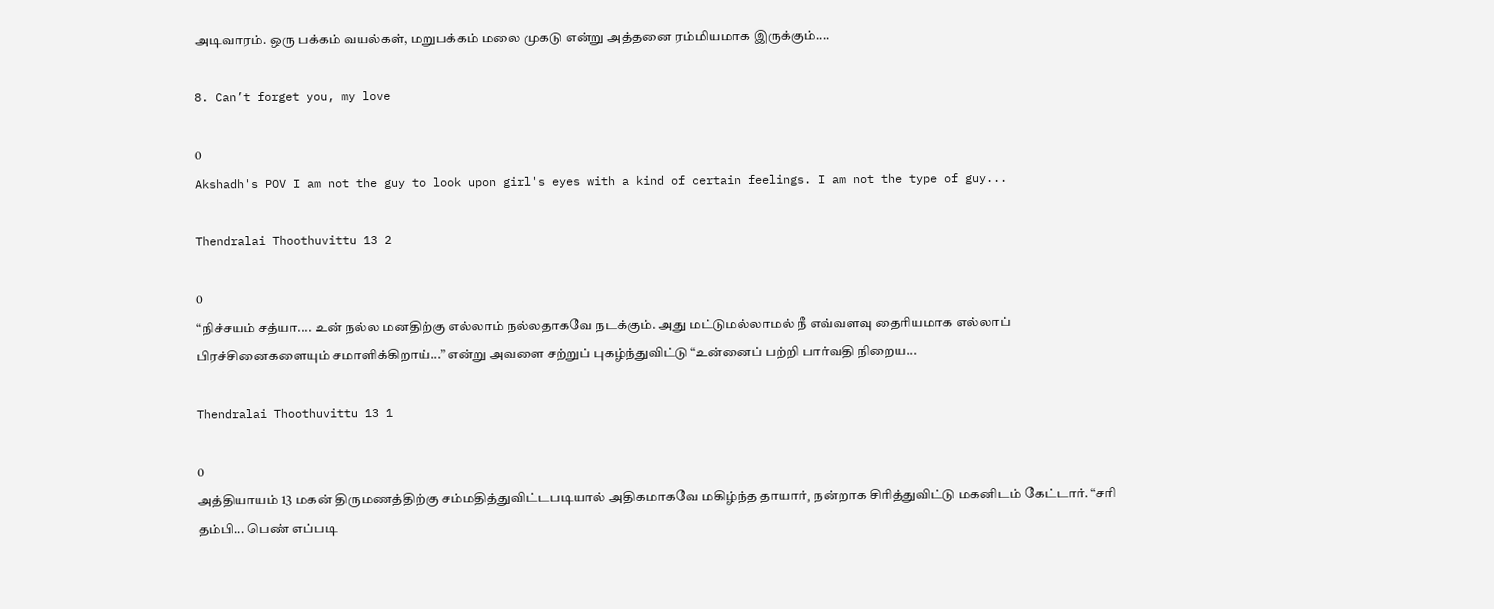அடிவாரம். ஒரு பக்கம் வயல்கள், மறுபக்கம் மலை முகடு என்று அத்தனை ரம்மியமாக இருக்கும்....

8. Can’t forget you, my love

0
Akshadh's POV I am not the guy to look upon girl's eyes with a kind of certain feelings. I am not the type of guy...

Thendralai Thoothuvittu 13 2

0
“நிச்சயம் சத்யா.... உன் நல்ல மனதிற்கு எல்லாம் நல்லதாகவே நடக்கும். அது மட்டுமல்லாமல் நீ எவ்வளவு தைரியமாக எல்லாப் பிரச்சினைகளையும் சமாளிக்கிறாய்...” என்று அவளை சற்றுப் புகழ்ந்துவிட்டு “உன்னைப் பற்றி பார்வதி நிறைய...

Thendralai Thoothuvittu 13 1

0
அத்தியாயம் 13 மகன் திருமணத்திற்கு சம்மதித்துவிட்டபடியால் அதிகமாகவே மகிழ்ந்த தாயார்¸ நன்றாக சிரித்துவிட்டு மகனிடம் கேட்டார். “சரி தம்பி... பெண் எப்படி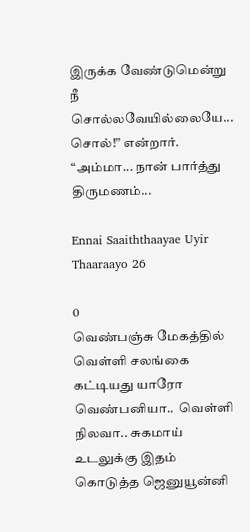இருக்க வேண்டுமென்று  நீ சொல்லவேயில்லையே... சொல்!” என்றார். “அம்மா... நான் பார்த்து திருமணம்...

Ennai Saaiththaayae Uyir Thaaraayo 26

0
வெண்பஞ்சு மேகத்தில் வெள்ளி சலங்கை கட்டியது யாரோ வெண்பனியா..  வெள்ளி நிலவா.. சுகமாய் உடலுக்கு இதம் கொடுத்த ஜெனுயூன்னி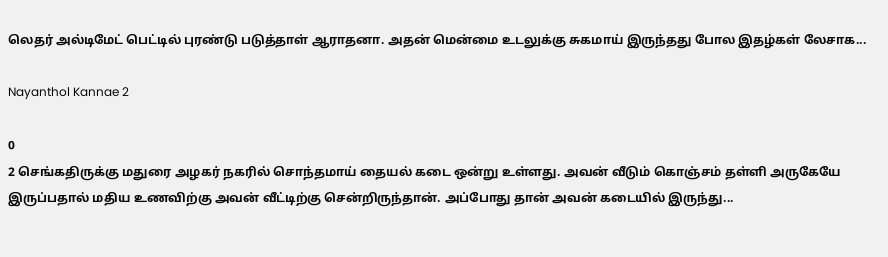லெதர் அல்டிமேட் பெட்டில் புரண்டு படுத்தாள் ஆராதனா. அதன் மென்மை உடலுக்கு சுகமாய் இருந்தது போல இதழ்கள் லேசாக...

Nayanthol Kannae 2

0
2 செங்கதிருக்கு மதுரை அழகர் நகரில் சொந்தமாய் தையல் கடை ஒன்று உள்ளது. அவன் வீடும் கொஞ்சம் தள்ளி அருகேயே இருப்பதால் மதிய உணவிற்கு அவன் வீட்டிற்கு சென்றிருந்தான். அப்போது தான் அவன் கடையில் இருந்து...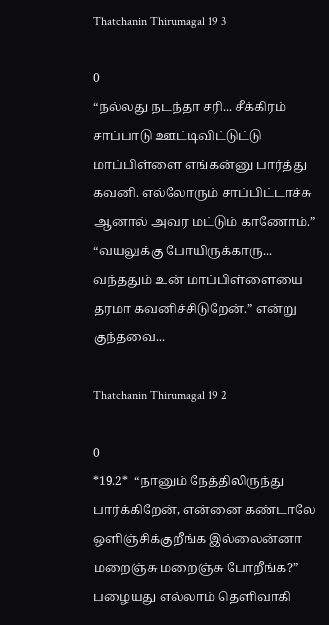Thatchanin Thirumagal 19 3

0
“நல்லது நடந்தா சரி... சீக்கிரம் சாப்பாடு ஊட்டிவிட்டுட்டு மாப்பிள்ளை எங்கன்னு பார்த்து கவனி. எல்லோரும் சாப்பிட்டாச்சு ஆனால் அவர மட்டும் காணோம்.” “வயலுக்கு போயிருக்காரு... வந்ததும் உன் மாப்பிள்ளையை தரமா கவனிச்சிடுறேன்.” என்று குந்தவை...

Thatchanin Thirumagal 19 2

0
*19.2*  “நானும் நேத்திலிருந்து பார்க்கிறேன், என்னை கண்டாலே ஒளிஞ்சிக்குறீங்க இல்லைன்னா மறைஞ்சு மறைஞ்சு போறீங்க?” பழையது எல்லாம் தெளிவாகி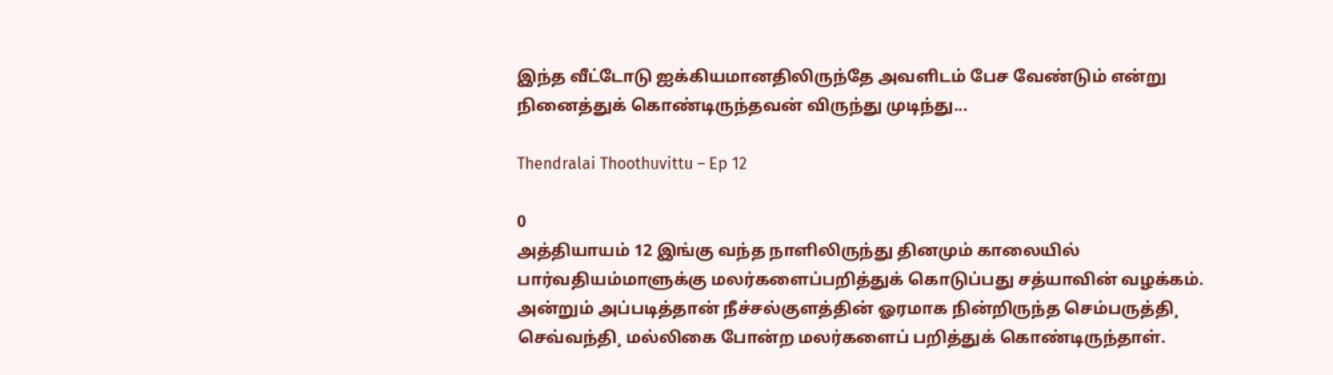இந்த வீட்டோடு ஐக்கியமானதிலிருந்தே அவளிடம் பேச வேண்டும் என்று நினைத்துக் கொண்டிருந்தவன் விருந்து முடிந்து...

Thendralai Thoothuvittu – Ep 12

0
அத்தியாயம் 12 இங்கு வந்த நாளிலிருந்து தினமும் காலையில் பார்வதியம்மாளுக்கு மலர்களைப்பறித்துக் கொடுப்பது சத்யாவின் வழக்கம். அன்றும் அப்படித்தான் நீச்சல்குளத்தின் ஓரமாக நின்றிருந்த செம்பருத்தி¸ செவ்வந்தி¸ மல்லிகை போன்ற மலர்களைப் பறித்துக் கொண்டிருந்தாள்.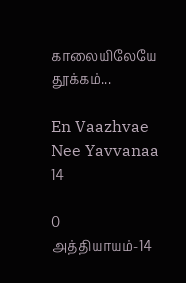காலையிலேயே தூக்கம்...

En Vaazhvae Nee Yavvanaa 14

0
அத்தியாயம்-14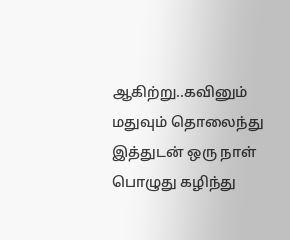ஆகிற்று..கவினும் மதுவும் தொலைந்து இத்துடன் ஒரு நாள் பொழுது கழிந்து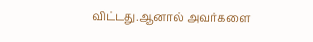விட்டது.ஆனால் அவர்களை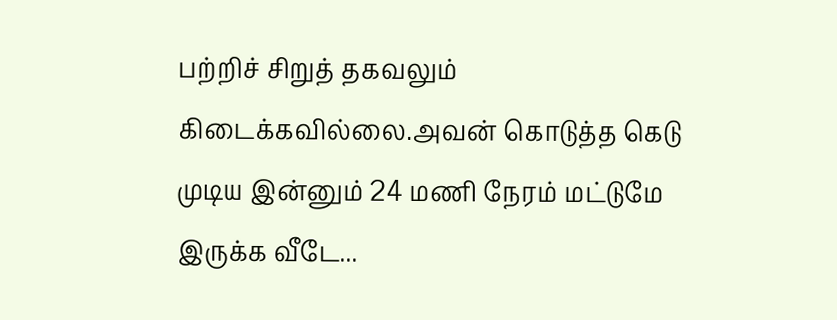பற்றிச் சிறுத் தகவலும் கிடைக்கவில்லை.அவன் கொடுத்த கெடு முடிய இன்னும் 24 மணி நேரம் மட்டுமே இருக்க வீடே...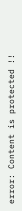error: Content is protected !!